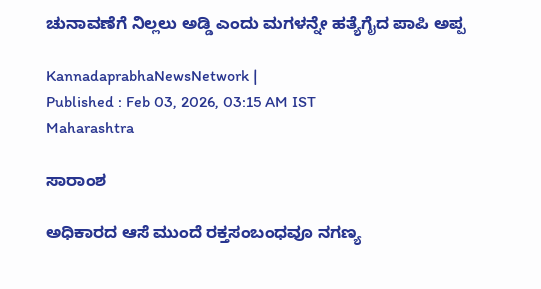ಚುನಾವಣೆಗೆ ನಿಲ್ಲಲು ಅಡ್ಡಿ ಎಂದು ಮಗಳನ್ನೇ ಹತ್ಯೆಗೈದ ಪಾಪಿ ಅಪ್ಪ

KannadaprabhaNewsNetwork |
Published : Feb 03, 2026, 03:15 AM IST
Maharashtra

ಸಾರಾಂಶ

ಅಧಿಕಾರದ ಆಸೆ ಮುಂದೆ ರಕ್ತಸಂಬಂಧವೂ ನಗಣ್ಯ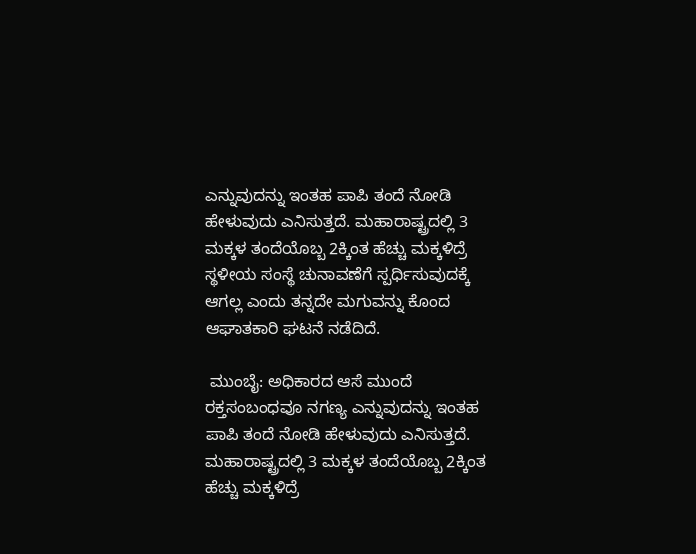ಎನ್ನುವುದನ್ನು ಇಂತಹ ಪಾಪಿ ತಂದೆ ನೋಡಿ ಹೇಳುವುದು ಎನಿಸುತ್ತದೆ. ಮಹಾರಾಷ್ಟ್ರದಲ್ಲಿ 3 ಮಕ್ಕಳ ತಂದೆಯೊಬ್ಬ 2ಕ್ಕಿಂತ ಹೆಚ್ಚು ಮಕ್ಕಳಿದ್ರೆ ಸ್ಥಳೀಯ ಸಂಸ್ಥೆ ಚುನಾವಣೆಗೆ ಸ್ಪರ್ಧಿಸುವುದಕ್ಕೆ ಆಗಲ್ಲ ಎಂದು ತನ್ನದೇ ಮಗುವನ್ನು ಕೊಂದ ಆಘಾತಕಾರಿ ಘಟನೆ ನಡೆದಿದೆ.

 ಮುಂಬೈ: ಅಧಿಕಾರದ ಆಸೆ ಮುಂದೆ ರಕ್ತಸಂಬಂಧವೂ ನಗಣ್ಯ ಎನ್ನುವುದನ್ನು ಇಂತಹ ಪಾಪಿ ತಂದೆ ನೋಡಿ ಹೇಳುವುದು ಎನಿಸುತ್ತದೆ. ಮಹಾರಾಷ್ಟ್ರದಲ್ಲಿ 3 ಮಕ್ಕಳ ತಂದೆಯೊಬ್ಬ 2ಕ್ಕಿಂತ ಹೆಚ್ಚು ಮಕ್ಕಳಿದ್ರೆ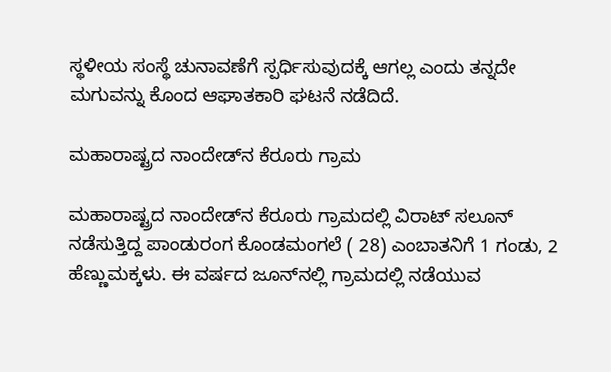ಸ್ಥಳೀಯ ಸಂಸ್ಥೆ ಚುನಾವಣೆಗೆ ಸ್ಪರ್ಧಿಸುವುದಕ್ಕೆ ಆಗಲ್ಲ ಎಂದು ತನ್ನದೇ ಮಗುವನ್ನು ಕೊಂದ ಆಘಾತಕಾರಿ ಘಟನೆ ನಡೆದಿದೆ.

ಮಹಾರಾಷ್ಟ್ರದ ನಾಂದೇಡ್‌ನ ಕೆರೂರು ಗ್ರಾಮ

ಮಹಾರಾಷ್ಟ್ರದ ನಾಂದೇಡ್‌ನ ಕೆರೂರು ಗ್ರಾಮದಲ್ಲಿ ವಿರಾಟ್‌ ಸಲೂನ್ ನಡೆಸುತ್ತಿದ್ದ ಪಾಂಡುರಂಗ ಕೊಂಡಮಂಗಲೆ ( 28) ಎಂಬಾತನಿಗೆ 1 ಗಂಡು, 2 ಹೆಣ್ಣುಮಕ್ಕಳು. ಈ ವರ್ಷದ ಜೂನ್‌ನಲ್ಲಿ ಗ್ರಾಮದಲ್ಲಿ ನಡೆಯುವ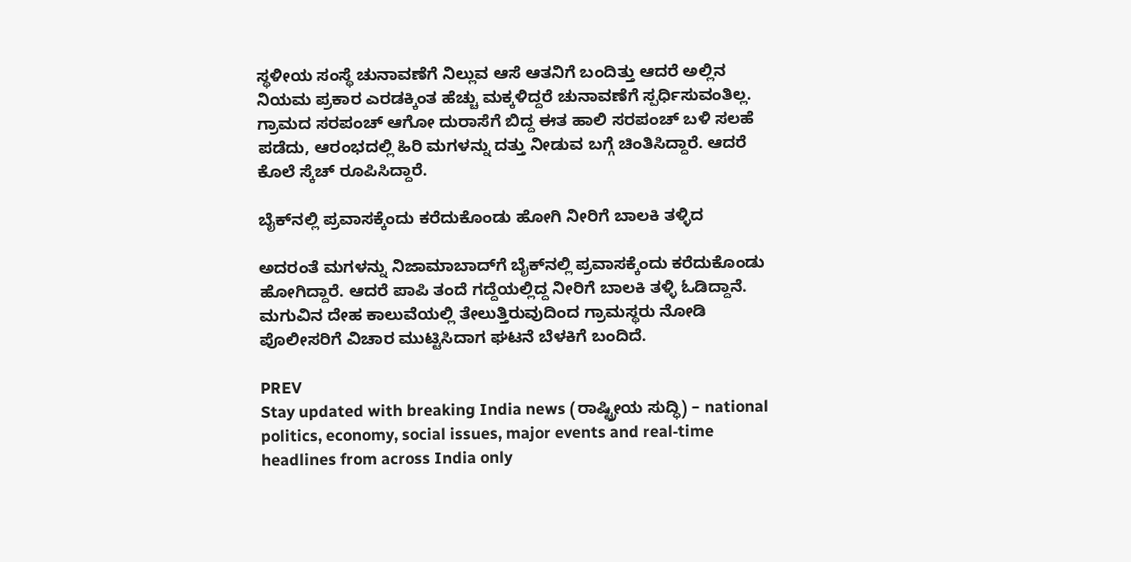ಸ್ಥಳೀಯ ಸಂಸ್ಥೆ ಚುನಾವಣೆಗೆ ನಿಲ್ಲುವ ಆಸೆ ಆತನಿಗೆ ಬಂದಿತ್ತು ಆದರೆ ಅಲ್ಲಿನ ನಿಯಮ ಪ್ರಕಾರ ಎರಡಕ್ಕಿಂತ ಹೆಚ್ಚು ಮಕ್ಕಳಿದ್ದರೆ ಚುನಾವಣೆಗೆ ಸ್ಪರ್ಧಿಸುವಂತಿಲ್ಲ. ಗ್ರಾಮದ ಸರಪಂಚ್‌ ಆಗೋ ದುರಾಸೆಗೆ ಬಿದ್ದ ಈತ ಹಾಲಿ ಸರಪಂಚ್‌ ಬಳಿ ಸಲಹೆ ಪಡೆದು, ಆರಂಭದಲ್ಲಿ ಹಿರಿ ಮಗಳನ್ನು ದತ್ತು ನೀಡುವ ಬಗ್ಗೆ ಚಿಂತಿಸಿದ್ದಾರೆ. ಆದರೆ ಕೊಲೆ ಸ್ಕೆಚ್‌ ರೂಪಿಸಿದ್ದಾರೆ.

ಬೈಕ್‌ನಲ್ಲಿ ಪ್ರವಾಸಕ್ಕೆಂದು ಕರೆದುಕೊಂಡು ಹೋಗಿ ನೀರಿಗೆ ಬಾಲಕಿ ತಳ್ಳಿದ

ಅದರಂತೆ ಮಗಳನ್ನು ನಿಜಾಮಾಬಾದ್‌ಗೆ ಬೈಕ್‌ನಲ್ಲಿ ಪ್ರವಾಸಕ್ಕೆಂದು ಕರೆದುಕೊಂಡು ಹೋಗಿದ್ದಾರೆ. ಆದರೆ ಪಾಪಿ ತಂದೆ ಗದ್ದೆಯಲ್ಲಿದ್ದ ನೀರಿಗೆ ಬಾಲಕಿ ತಳ್ಳಿ ಓಡಿದ್ದಾನೆ. ಮಗುವಿನ ದೇಹ ಕಾಲುವೆಯಲ್ಲಿ ತೇಲುತ್ತಿರುವುದಿಂದ ಗ್ರಾಮಸ್ಥರು ನೋಡಿ ಪೊಲೀಸರಿಗೆ ವಿಚಾರ ಮುಟ್ಟಿಸಿದಾಗ ಘಟನೆ ಬೆಳಕಿಗೆ ಬಂದಿದೆ.

PREV
Stay updated with breaking India news (ರಾಷ್ಟ್ರೀಯ ಸುದ್ಧಿ) – national politics, economy, social issues, major events and real‑time headlines from across India only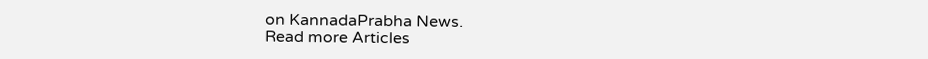on KannadaPrabha News.
Read more Articles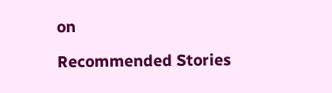on

Recommended Stories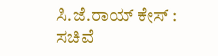ಸಿ.ಜೆ.ರಾಯ್‌ ಕೇಸ್‌ : ಸಚಿವೆ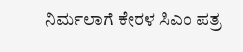ನಿರ್ಮಲಾಗೆ ಕೇರಳ ಸಿಎಂ ಪತ್ರ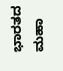ಭಾರತದ ಮಹಾ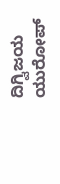ದಿಗ್ವಿಜಯ ಯುರೋಪ್‌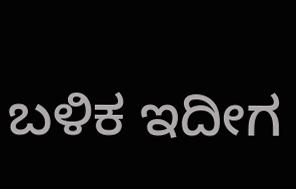ಬಳಿಕ ಇದೀಗ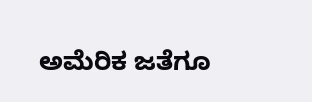ಅಮೆರಿಕ ಜತೆಗೂ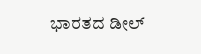ಭಾರತದ ಡೀಲ್‌